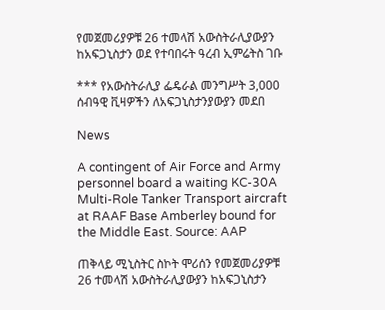የመጀመሪያዎቹ 26 ተመላሽ አውስትራሊያውያን ከአፍጋኒስታን ወደ የተባበሩት ዓረብ ኢምሬትስ ገቡ

*** የአውስትራሊያ ፌዴራል መንግሥት 3,000 ሰብዓዊ ቪዛዎችን ለአፍጋኒስታንያውያን መደበ

News

A contingent of Air Force and Army personnel board a waiting KC-30A Multi-Role Tanker Transport aircraft at RAAF Base Amberley bound for the Middle East. Source: AAP

ጠቅላይ ሚኒስትር ስኮት ሞሪሰን የመጀመሪያዎቹ 26 ተመላሽ አውስትራሊያውያን ከአፍጋኒስታን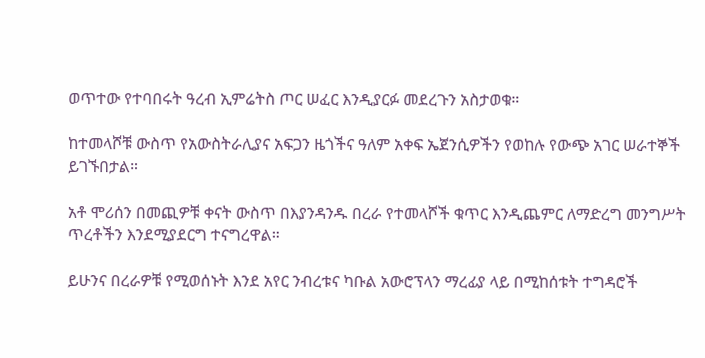ወጥተው የተባበሩት ዓረብ ኢምሬትስ ጦር ሠፈር እንዲያርፉ መደረጉን አስታወቁ።

ከተመላሾቹ ውስጥ የአውስትራሊያና አፍጋን ዜጎችና ዓለም አቀፍ ኤጀንሲዎችን የወከሉ የውጭ አገር ሠራተኞች ይገኙበታል።

አቶ ሞሪሰን በመጪዎቹ ቀናት ውስጥ በእያንዳንዱ በረራ የተመላሾች ቁጥር እንዲጨምር ለማድረግ መንግሥት ጥረቶችን እንደሚያደርግ ተናግረዋል።

ይሁንና በረራዎቹ የሚወሰኑት እንደ አየር ንብረቱና ካቡል አውሮፕላን ማረፊያ ላይ በሚከሰቱት ተግዳሮች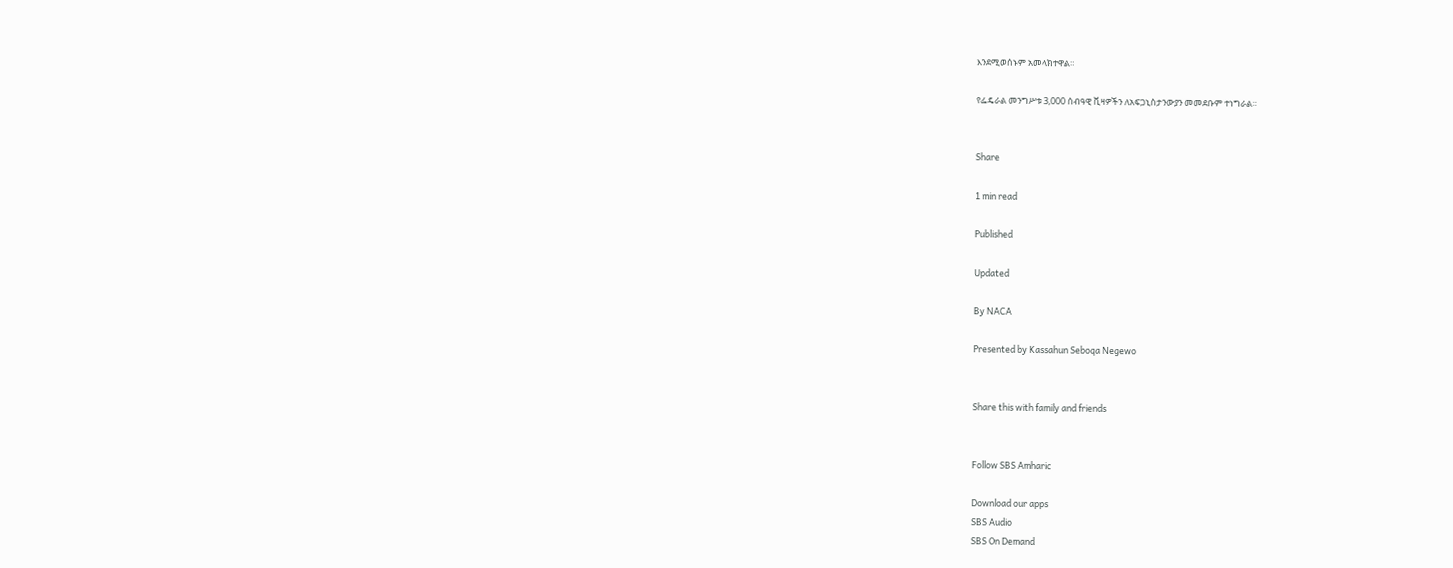እንደሚወሰኑም አመላክተዋል።

የፌዴራል መንግሥቱ 3,000 ሰብዓዊ ቪዛዎችን ለአፍጋኒስታንውያን መመደቡም ተነግራል።


Share

1 min read

Published

Updated

By NACA

Presented by Kassahun Seboqa Negewo


Share this with family and friends


Follow SBS Amharic

Download our apps
SBS Audio
SBS On Demand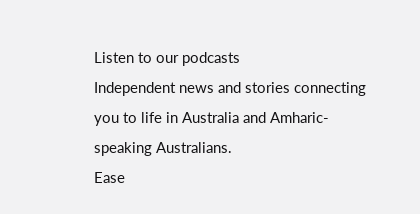Listen to our podcasts
Independent news and stories connecting you to life in Australia and Amharic-speaking Australians.
Ease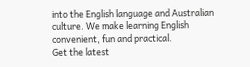into the English language and Australian culture. We make learning English convenient, fun and practical.
Get the latest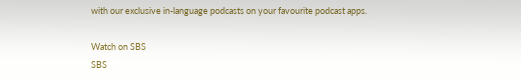with our exclusive in-language podcasts on your favourite podcast apps.

Watch on SBS
SBS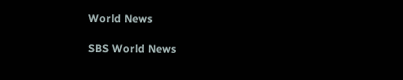World News

SBS World News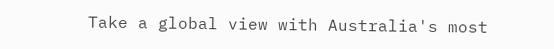Take a global view with Australia's most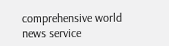comprehensive world news service